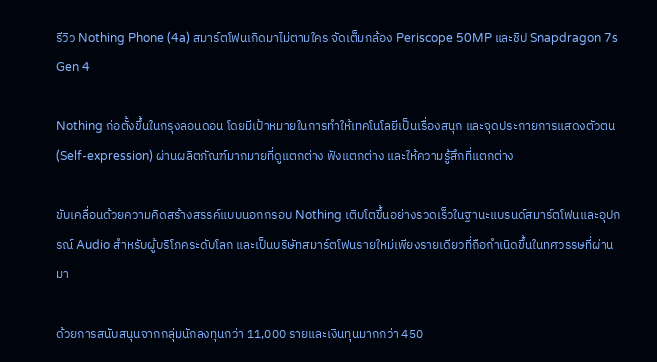รีวิว Nothing Phone (4a) สมาร์ตโฟนเกิดมาไม่ตามใคร จัดเต็มกล้อง Periscope 50MP และชิป Snapdragon 7s Gen 4

Nothing ก่อตั้งขึ้นในกรุงลอนดอน โดยมีเป้าหมายในการทำให้เทคโนโลยีเป็นเรื่องสนุก และจุดประกายการแสดงตัวตน (Self-expression) ผ่านผลิตภัณฑ์มากมายที่ดูแตกต่าง ฟังแตกต่าง และให้ความรู้สึกที่แตกต่าง

ขับเคลื่อนด้วยความคิดสร้างสรรค์แบบนอกกรอบ Nothing เติบโตขึ้นอย่างรวดเร็วในฐานะแบรนด์สมาร์ตโฟนและอุปกรณ์ Audio สำหรับผู้บริโภคระดับโลก และเป็นบริษัทสมาร์ตโฟนรายใหม่เพียงรายเดียวที่ถือกำเนิดขึ้นในทศวรรษที่ผ่านมา

ด้วยการสนับสนุนจากกลุ่มนักลงทุนกว่า 11,000 รายและเงินทุนมากกว่า 450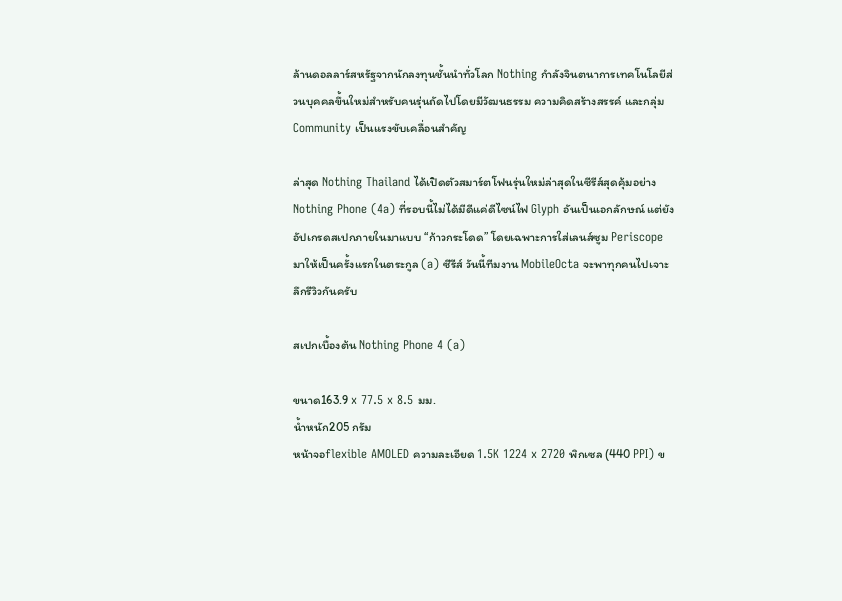ล้านดอลลาร์สหรัฐจากนักลงทุนชั้นนำทั่วโลก Nothing กำลังจินตนาการเทคโนโลยีส่วนบุคคลขึ้นใหม่สำหรับคนรุ่นถัดไปโดยมีวัฒนธรรม ความคิดสร้างสรรค์ และกลุ่ม Community เป็นแรงขับเคลื่อนสำคัญ

ล่าสุด Nothing Thailand ได้เปิดตัวสมาร์ตโฟนรุ่นใหม่ล่าสุดในซีรีส์สุดคุ้มอย่าง Nothing Phone (4a) ที่รอบนี้ไม่ได้มีดีแค่ดีไซน์ไฟ Glyph อันเป็นเอกลักษณ์ แต่ยังอัปเกรดสเปกภายในมาแบบ “ก้าวกระโดด” โดยเฉพาะการใส่เลนส์ซูม Periscope มาให้เป็นครั้งแรกในตระกูล (a) ซีรีส์ วันนี้ทีมงาน MobileOcta จะพาทุกคนไปเจาะลึกรีวิวกันครับ

สเปกเบื้องต้น Nothing Phone 4 (a)

ขนาด163.9 x 77.5 x 8.5 มม.
น้ำหนัก205 กรัม
หน้าจอflexible AMOLED ความละเอียด 1.5K 1224 x 2720 พิกเซล (440 PPI) ข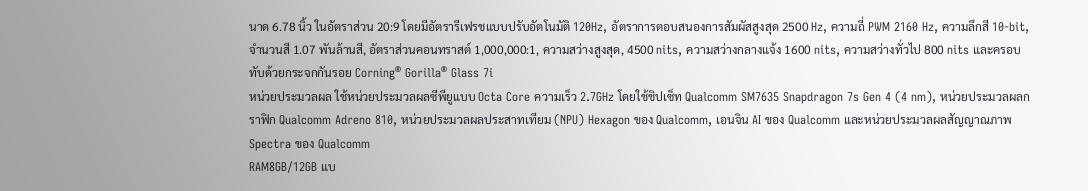นาด 6.78 นิ้ว ในอัตราส่วน 20:9 โดยมีอัตรารีเฟรชแบบปรับอัตโนมัติ 120Hz, อัตราการตอบสนองการสัมผัสสูงสุด 2500 Hz, ความถี่ PWM 2160 Hz, ความลึกสี 10-bit, จำนวนสี 1.07 พันล้านสี, อัตราส่วนคอนทราสต์ 1,000,000:1, ความสว่างสูงสุด, 4500 nits, ความสว่างกลางแจ้ง 1600 nits, ความสว่างทั่วไป 800 nits และครอบทับด้วยกระจกกันรอย Corning® Gorilla® Glass 7i
หน่วยประมวลผล ใช้หน่วยประมวลผลซีพียูแบบ Octa Core ความเร็ว 2.7GHz โดยใช้ชิปเซ็ท Qualcomm SM7635 Snapdragon 7s Gen 4 (4 nm), หน่วยประมวลผลกราฟิก Qualcomm Adreno 810, หน่วยประมวลผลประสาทเทียม (NPU) Hexagon ของ Qualcomm, เอนจิน AI ของ Qualcomm และหน่วยประมวลผลสัญญาณภาพ Spectra ของ Qualcomm
RAM8GB/12GB แบ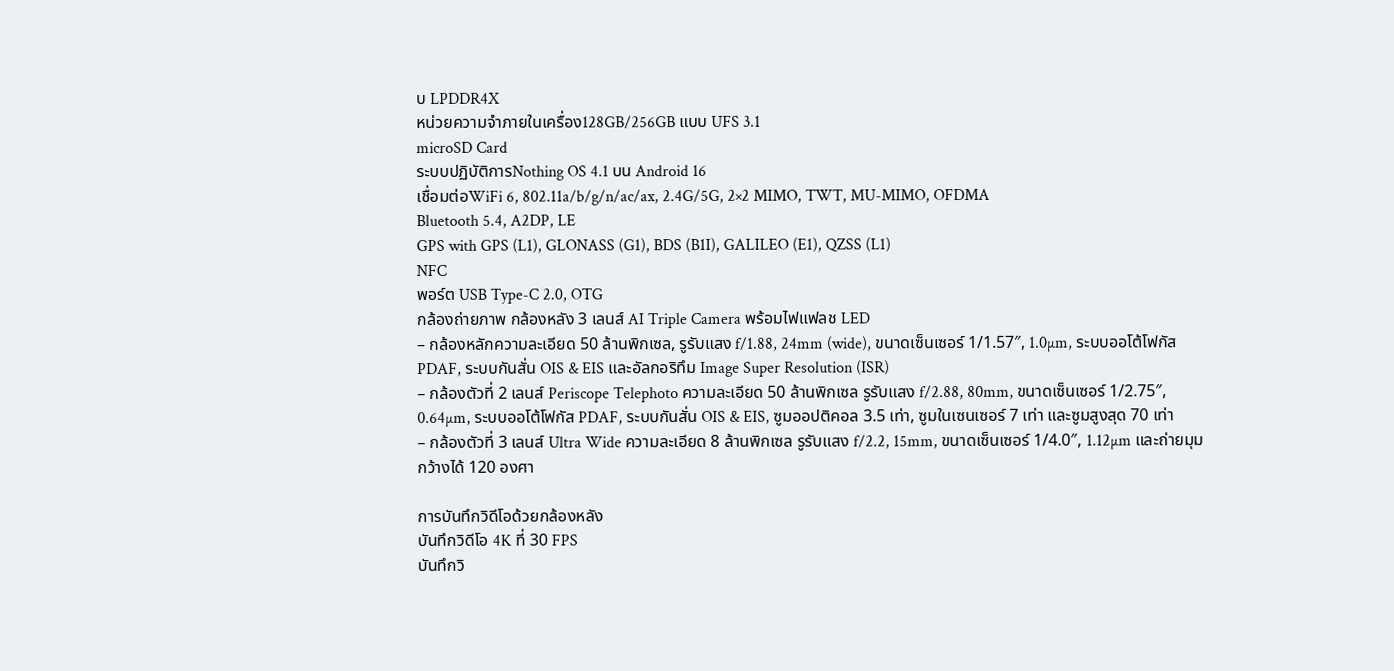บ LPDDR4X
หน่วยความจำภายในเครื่อง128GB/256GB แบบ UFS 3.1
microSD Card
ระบบปฏิบัติการNothing OS 4.1 บน Android 16
เชื่อมต่อWiFi 6, 802.11a/b/g/n/ac/ax, 2.4G/5G, 2×2 MIMO, TWT, MU-MIMO, OFDMA
Bluetooth 5.4, A2DP, LE
GPS with GPS (L1), GLONASS (G1), BDS (B1I), GALILEO (E1), QZSS (L1)
NFC
พอร์ต USB Type-C 2.0, OTG
กล้องถ่ายภาพ กล้องหลัง 3 เลนส์ AI Triple Camera พร้อมไฟแฟลช LED
– กล้องหลักความละเอียด 50 ล้านพิกเซล, รูรับแสง f/1.88, 24mm (wide), ขนาดเซ็นเซอร์ 1/1.57″, 1.0µm, ระบบออโต้โฟกัส PDAF, ระบบกันสั่น OIS & EIS และอัลกอริทึม Image Super Resolution (ISR)
– กล้องตัวที่ 2 เลนส์ Periscope Telephoto ความละเอียด 50 ล้านพิกเซล รูรับแสง f/2.88, 80mm, ขนาดเซ็นเซอร์ 1/2.75″, 0.64µm, ระบบออโต้โฟกัส PDAF, ระบบกันสั่น OIS & EIS, ซูมออปติคอล 3.5 เท่า, ซูมในเซนเซอร์ 7 เท่า และซูมสูงสุด 70 เท่า
– กล้องตัวที่ 3 เลนส์ Ultra Wide ความละเอียด 8 ล้านพิกเซล รูรับแสง f/2.2, 15mm, ขนาดเซ็นเซอร์ 1/4.0″, 1.12µm และถ่ายมุมกว้างได้ 120 องศา

การบันทึกวิดีโอด้วยกล้องหลัง
บันทึกวิดีโอ 4K ที่ 30 FPS
บันทึกวิ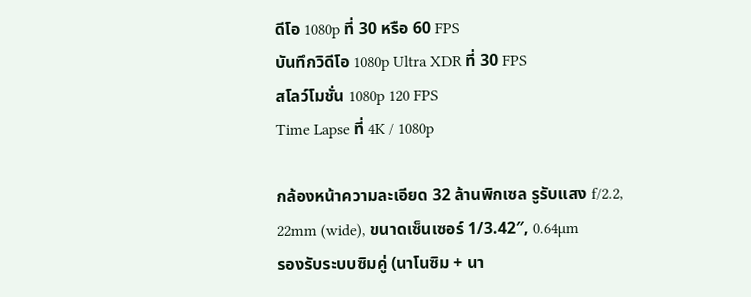ดีโอ 1080p ที่ 30 หรือ 60 FPS
บันทึกวิดีโอ 1080p Ultra XDR ที่ 30 FPS
สโลว์โมชั่น 1080p 120 FPS
Time Lapse ที่ 4K / 1080p

กล้องหน้าความละเอียด 32 ล้านพิกเซล รูรับแสง f/2.2, 22mm (wide), ขนาดเซ็นเซอร์ 1/3.42″, 0.64µm
รองรับระบบซิมคู่ (นาโนซิม + นา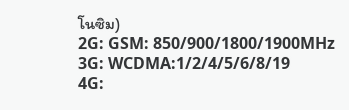โนซิม)
2G: GSM: 850/900/1800/1900MHz
3G: WCDMA:1/2/4/5/6/8/19
4G: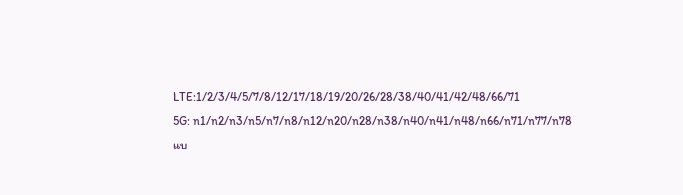LTE:1/2/3/4/5/7/8/12/17/18/19/20/26/28/38/40/41/42/48/66/71
5G: n1/n2/n3/n5/n7/n8/n12/n20/n28/n38/n40/n41/n48/n66/n71/n77/n78
แบ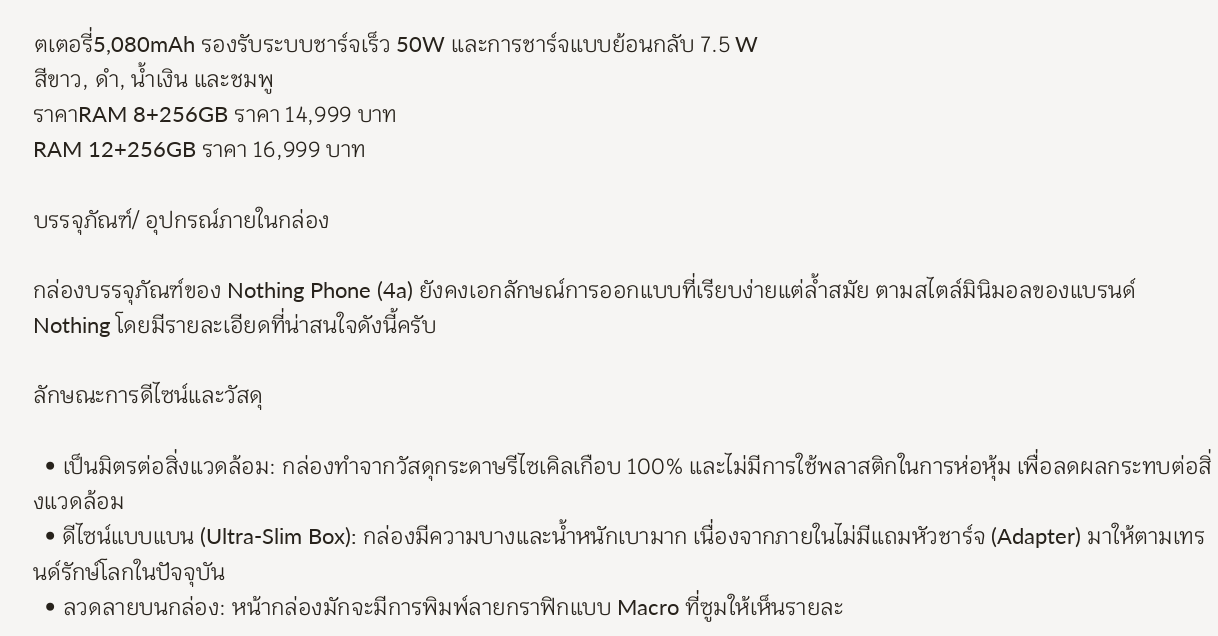ตเตอรี่5,080mAh รองรับระบบชาร์จเร็ว 50W และการชาร์จแบบย้อนกลับ 7.5 W
สีขาว, ดำ, น้ำเงิน และชมพู
ราคาRAM 8+256GB ราคา 14,999 บาท
RAM 12+256GB ราคา 16,999 บาท

บรรจุภัณฑ์/ อุปกรณ์ภายในกล่อง

กล่องบรรจุภัณฑ์ของ Nothing Phone (4a) ยังคงเอกลักษณ์การออกแบบที่เรียบง่ายแต่ล้ำสมัย ตามสไตล์มินิมอลของแบรนด์ Nothing โดยมีรายละเอียดที่น่าสนใจดังนี้ครับ

ลักษณะการดีไซน์และวัสดุ

  • เป็นมิตรต่อสิ่งแวดล้อม: กล่องทำจากวัสดุกระดาษรีไซเคิลเกือบ 100% และไม่มีการใช้พลาสติกในการห่อหุ้ม เพื่อลดผลกระทบต่อสิ่งแวดล้อม
  • ดีไซน์แบบแบน (Ultra-Slim Box): กล่องมีความบางและน้ำหนักเบามาก เนื่องจากภายในไม่มีแถมหัวชาร์จ (Adapter) มาให้ตามเทรนด์รักษ์โลกในปัจจุบัน
  • ลวดลายบนกล่อง: หน้ากล่องมักจะมีการพิมพ์ลายกราฟิกแบบ Macro ที่ซูมให้เห็นรายละ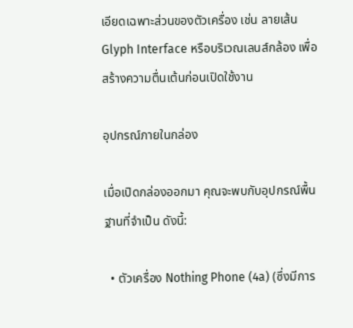เอียดเฉพาะส่วนของตัวเครื่อง เช่น ลายเส้น Glyph Interface หรือบริเวณเลนส์กล้อง เพื่อสร้างความตื่นเต้นก่อนเปิดใช้งาน

อุปกรณ์ภายในกล่อง

เมื่อเปิดกล่องออกมา คุณจะพบกับอุปกรณ์พื้นฐานที่จำเป็น ดังนี้:

  • ตัวเครื่อง Nothing Phone (4a) (ซึ่งมีการ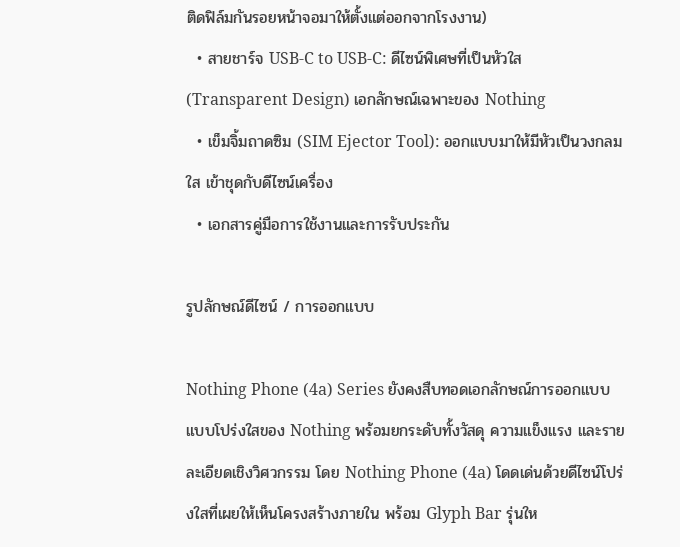ติดฟิล์มกันรอยหน้าจอมาให้ตั้งแต่ออกจากโรงงาน)
  • สายชาร์จ USB-C to USB-C: ดีไซน์พิเศษที่เป็นหัวใส (Transparent Design) เอกลักษณ์เฉพาะของ Nothing
  • เข็มจิ้มถาดซิม (SIM Ejector Tool): ออกแบบมาให้มีหัวเป็นวงกลมใส เข้าชุดกับดีไซน์เครื่อง
  • เอกสารคู่มือการใช้งานและการรับประกัน

รูปลักษณ์ดีไซน์ / การออกแบบ

Nothing Phone (4a) Series ยังคงสืบทอดเอกลักษณ์การออกแบบแบบโปร่งใสของ Nothing พร้อมยกระดับทั้งวัสดุ ความแข็งแรง และรายละเอียดเชิงวิศวกรรม โดย Nothing Phone (4a) โดดเด่นด้วยดีไซน์โปร่งใสที่เผยให้เห็นโครงสร้างภายใน พร้อม Glyph Bar รุ่นให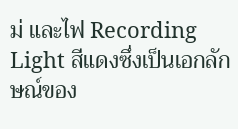ม่ และไฟ Recording Light สีแดงซึ่งเป็นเอกลักษณ์ของ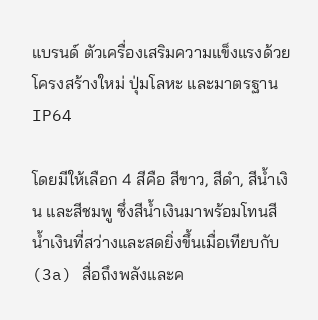แบรนด์ ตัวเครื่องเสริมความแข็งแรงด้วยโครงสร้างใหม่ ปุ่มโลหะ และมาตรฐาน IP64

โดยมีให้เลือก 4 สีคือ สีขาว, สีดำ, สีน้ำเงิน และสีชมพู ซึ่งสีน้ำเงินมาพร้อมโทนสีน้ำเงินที่สว่างและสดยิ่งขึ้นเมื่อเทียบกับ (3a) สื่อถึงพลังและค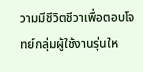วามมีชีวิตชีวาเพื่อตอบโจทย์กลุ่มผู้ใช้งานรุ่นให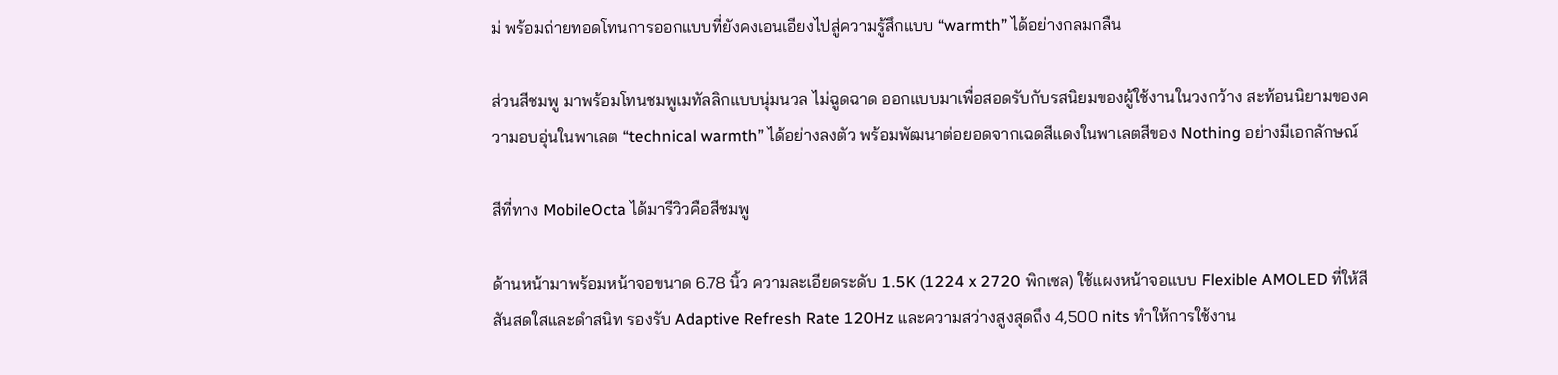ม่ พร้อมถ่ายทอดโทนการออกแบบที่ยังคงเอนเอียงไปสู่ความรู้สึกแบบ “warmth” ได้อย่างกลมกลืน

ส่วนสีชมพู มาพร้อมโทนชมพูเมทัลลิกแบบนุ่มนวล ไม่ฉูดฉาด ออกแบบมาเพื่อสอดรับกับรสนิยมของผู้ใช้งานในวงกว้าง สะท้อนนิยามของความอบอุ่นในพาเลต “technical warmth” ได้อย่างลงตัว พร้อมพัฒนาต่อยอดจากเฉดสีแดงในพาเลตสีของ Nothing อย่างมีเอกลักษณ์

สีที่ทาง MobileOcta ได้มารีวิวคือสีชมพู

ด้านหน้ามาพร้อมหน้าจอขนาด 6.78 นิ้ว ความละเอียดระดับ 1.5K (1224 x 2720 พิกเซล) ใช้แผงหน้าจอแบบ Flexible AMOLED ที่ให้สีสันสดใสและดำสนิท รองรับ Adaptive Refresh Rate 120Hz และความสว่างสูงสุดถึง 4,500 nits ทำให้การใช้งาน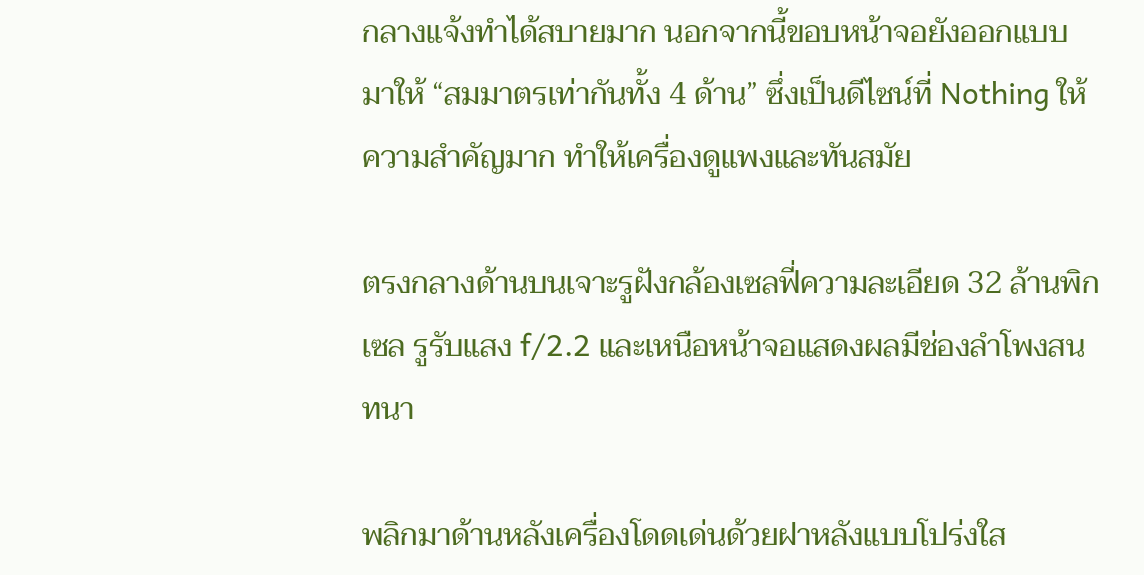กลางแจ้งทำได้สบายมาก นอกจากนี้ขอบหน้าจอยังออกแบบมาให้ “สมมาตรเท่ากันทั้ง 4 ด้าน” ซึ่งเป็นดีไซน์ที่ Nothing ให้ความสำคัญมาก ทำให้เครื่องดูแพงและทันสมัย

ตรงกลางด้านบนเจาะรูฝังกล้องเซลฟี่ความละเอียด 32 ล้านพิกเซล รูรับแสง f/2.2 และเหนือหน้าจอแสดงผลมีช่องลำโพงสนทนา

พลิกมาด้านหลังเครื่องโดดเด่นด้วยฝาหลังแบบโปร่งใส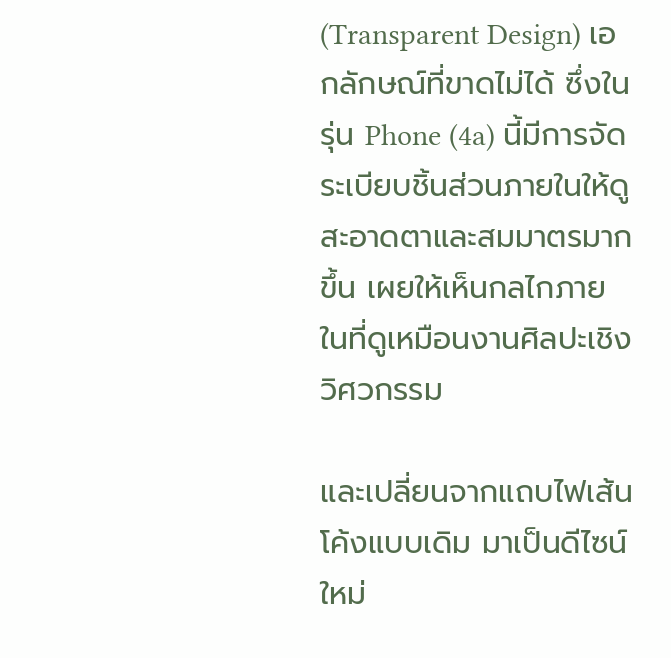(Transparent Design) เอกลักษณ์ที่ขาดไม่ได้ ซึ่งในรุ่น Phone (4a) นี้มีการจัดระเบียบชิ้นส่วนภายในให้ดูสะอาดตาและสมมาตรมากขึ้น เผยให้เห็นกลไกภายในที่ดูเหมือนงานศิลปะเชิงวิศวกรรม

และเปลี่ยนจากแถบไฟเส้นโค้งแบบเดิม มาเป็นดีไซน์ใหม่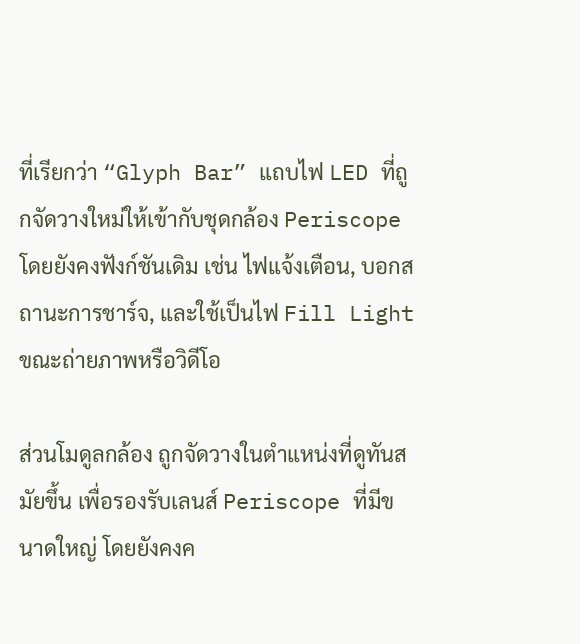ที่เรียกว่า “Glyph Bar” แถบไฟ LED ที่ถูกจัดวางใหม่ให้เข้ากับชุดกล้อง Periscope โดยยังคงฟังก์ชันเดิม เช่น ไฟแจ้งเตือน, บอกสถานะการชาร์จ, และใช้เป็นไฟ Fill Light ขณะถ่ายภาพหรือวิดีโอ

ส่วนโมดูลกล้อง ถูกจัดวางในตำแหน่งที่ดูทันสมัยขึ้น เพื่อรองรับเลนส์ Periscope ที่มีขนาดใหญ่ โดยยังคงค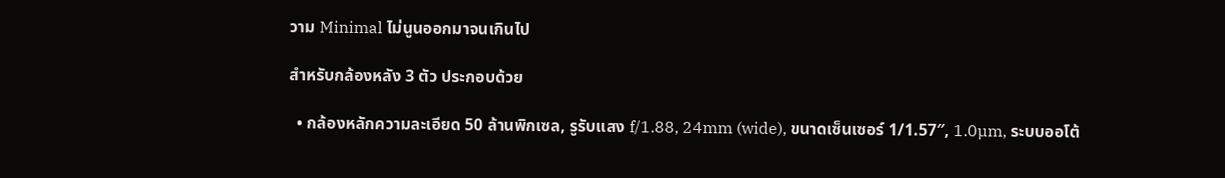วาม Minimal ไม่นูนออกมาจนเกินไป

สำหรับกล้องหลัง 3 ตัว ประกอบด้วย

  • กล้องหลักความละเอียด 50 ล้านพิกเซล, รูรับแสง f/1.88, 24mm (wide), ขนาดเซ็นเซอร์ 1/1.57″, 1.0µm, ระบบออโต้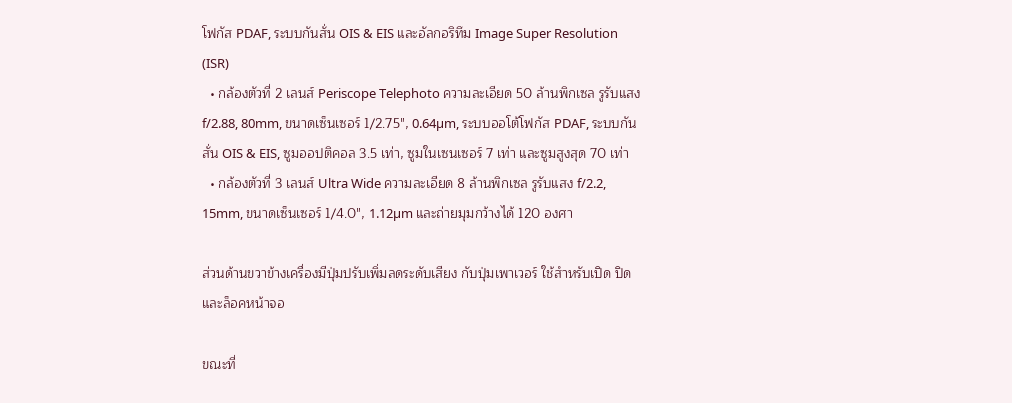โฟกัส PDAF, ระบบกันสั่น OIS & EIS และอัลกอริทึม Image Super Resolution (ISR)
  • กล้องตัวที่ 2 เลนส์ Periscope Telephoto ความละเอียด 50 ล้านพิกเซล รูรับแสง f/2.88, 80mm, ขนาดเซ็นเซอร์ 1/2.75″, 0.64µm, ระบบออโต้โฟกัส PDAF, ระบบกันสั่น OIS & EIS, ซูมออปติคอล 3.5 เท่า, ซูมในเซนเซอร์ 7 เท่า และซูมสูงสุด 70 เท่า
  • กล้องตัวที่ 3 เลนส์ Ultra Wide ความละเอียด 8 ล้านพิกเซล รูรับแสง f/2.2, 15mm, ขนาดเซ็นเซอร์ 1/4.0″, 1.12µm และถ่ายมุมกว้างได้ 120 องศา

ส่วนด้านขวาข้างเครื่องมีปุ่มปรับเพิ่มลดระดับเสียง กับปุ่มเพาเวอร์ ใช้สำหรับเปิด ปิด และล็อคหน้าจอ

ขณะที่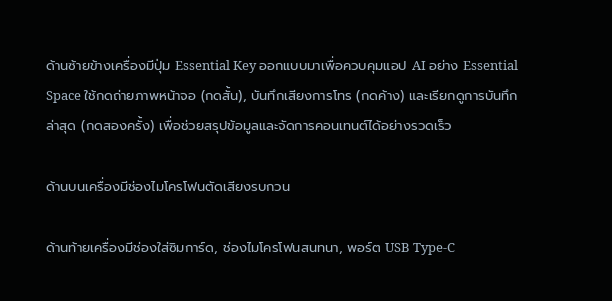ด้านซ้ายข้างเครื่องมีปุ่ม Essential Key ออกแบบมาเพื่อควบคุมแอป AI อย่าง Essential Space ใช้กดถ่ายภาพหน้าจอ (กดสั้น), บันทึกเสียงการโทร (กดค้าง) และเรียกดูการบันทึกล่าสุด (กดสองครั้ง) เพื่อช่วยสรุปข้อมูลและจัดการคอนเทนต์ได้อย่างรวดเร็ว

ด้านบนเครื่องมีช่องไมโครโฟนตัดเสียงรบกวน

ด้านท้ายเครื่องมีช่องใส่ซิมการ์ด, ช่องไมโครโฟนสนทนา, พอร์ต USB Type-C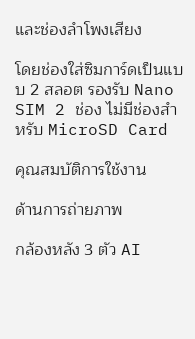และช่องลำโพงเสียง

โดยช่องใส่ซิมการ์ดเป็นแบบ 2 สลอต รองรับ Nano SIM 2 ช่อง ไม่มีช่องสำหรับ MicroSD Card

คุณสมบัติการใช้งาน

ด้านการถ่ายภาพ

กล้องหลัง 3 ตัว AI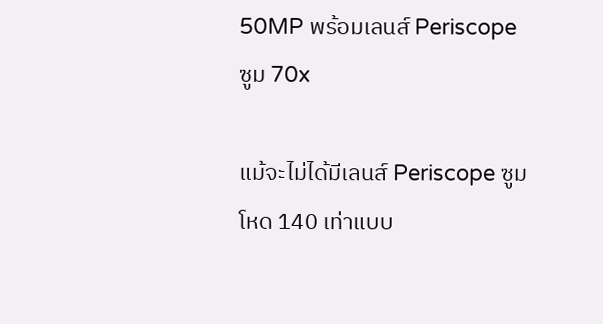50MP พร้อมเลนส์ Periscope ซูม 70x

แม้จะไม่ได้มีเลนส์ Periscope ซูมโหด 140 เท่าแบบ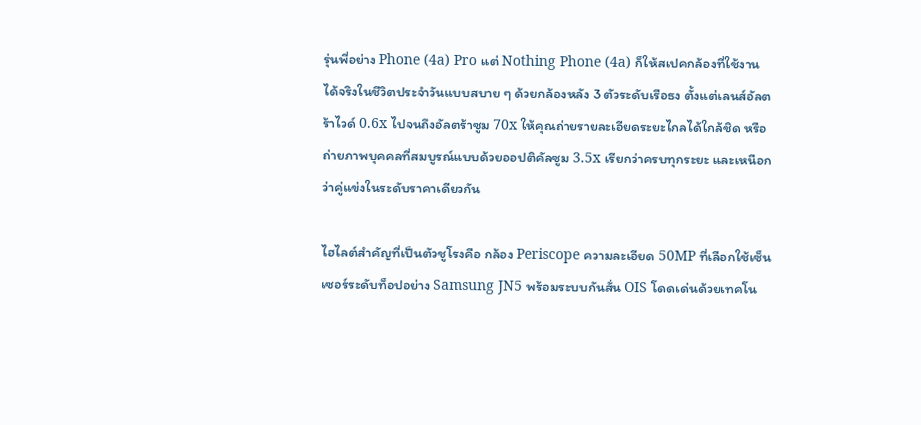รุ่นพี่อย่าง Phone (4a) Pro แต่ Nothing Phone (4a) ก็ให้สเปคกล้องที่ใช้งานได้จริงในชีวิตประจำวันแบบสบาย ๆ ด้วยกล้องหลัง 3 ตัวระดับเรือธง ตั้งแต่เลนส์อัลตร้าไวด์ 0.6x ไปจนถึงอัลตร้าซูม 70x ให้คุณถ่ายรายละเอียดระยะไกลได้ใกล้ชิด หรือถ่ายภาพบุคคลที่สมบูรณ์แบบด้วยออปติคัลซูม 3.5x เรียกว่าครบทุกระยะ และเหนือกว่าคู่แข่งในระดับราคาเดียวกัน

ไฮไลต์สำคัญที่เป็นตัวชูโรงคือ กล้อง Periscope ความละเอียด 50MP ที่เลือกใช้เซ็นเซอร์ระดับท็อปอย่าง Samsung JN5 พร้อมระบบกันสั่น OIS โดดเด่นด้วยเทคโน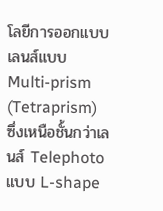โลยีการออกแบบเลนส์แบบ Multi-prism (Tetraprism) ซึ่งเหนือชั้นกว่าเลนส์ Telephoto แบบ L-shape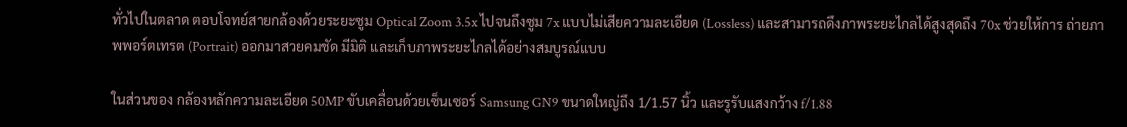ทั่วไปในตลาด ตอบโจทย์สายกล้องด้วยระยะซูม Optical Zoom 3.5x ไปจนถึงซูม 7x แบบไม่เสียความละเอียด (Lossless) และสามารถดึงภาพระยะไกลได้สูงสุดถึง 70x ช่วยให้การ ถ่ายภาพพอร์ตเทรต (Portrait) ออกมาสวยคมชัด มีมิติ และเก็บภาพระยะไกลได้อย่างสมบูรณ์แบบ

ในส่วนของ กล้องหลักความละเอียด 50MP ขับเคลื่อนด้วยเซ็นเซอร์ Samsung GN9 ขนาดใหญ่ถึง 1/1.57 นิ้ว และรูรับแสงกว้าง f/1.88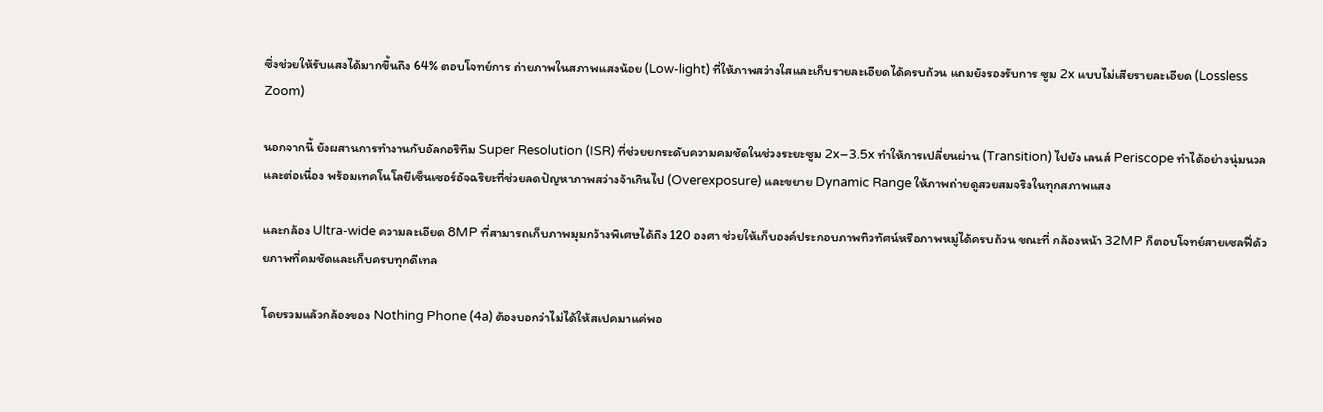ซึ่งช่วยให้รับแสงได้มากขึ้นถึง 64% ตอบโจทย์การ ถ่ายภาพในสภาพแสงน้อย (Low-light) ที่ให้ภาพสว่างใสและเก็บรายละเอียดได้ครบถ้วน แถมยังรองรับการ ซูม 2x แบบไม่เสียรายละเอียด (Lossless Zoom)

นอกจากนี้ ยังผสานการทำงานกับอัลกอริทึม Super Resolution (ISR) ที่ช่วยยกระดับความคมชัดในช่วงระยะซูม 2x–3.5x ทำให้การเปลี่ยนผ่าน (Transition) ไปยัง เลนส์ Periscope ทำได้อย่างนุ่มนวลและต่อเนื่อง พร้อมเทคโนโลยีเซ็นเซอร์อัจฉริยะที่ช่วยลดปัญหาภาพสว่างจ้าเกินไป (Overexposure) และขยาย Dynamic Range ให้ภาพถ่ายดูสวยสมจริงในทุกสภาพแสง

และกล้อง Ultra-wide ความละเอียด 8MP ที่สามารถเก็บภาพมุมกว้างพิเศษได้ถึง 120 องศา ช่วยให้เก็บองค์ประกอบภาพทิวทัศน์หรือภาพหมู่ได้ครบถ้วน ขณะที่ กล้องหน้า 32MP ก็ตอบโจทย์สายเซลฟี่ด้วยภาพที่คมชัดและเก็บครบทุกดีเทล

โดยรวมแล้วกล้องของ Nothing Phone (4a) ต้องบอกว่าไม่ได้ให้สเปคมาแค่พอ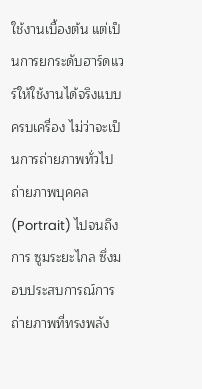ใช้งานเบื้องต้น แต่เป็นการยกระดับฮาร์ดแวร์ให้ใช้งานได้จริงแบบครบเครื่อง ไม่ว่าจะเป็นการถ่ายภาพทั่วไป ถ่ายภาพบุคคล (Portrait) ไปจนถึงการ ซูมระยะไกล ซึ่งมอบประสบการณ์การถ่ายภาพที่ทรงพลัง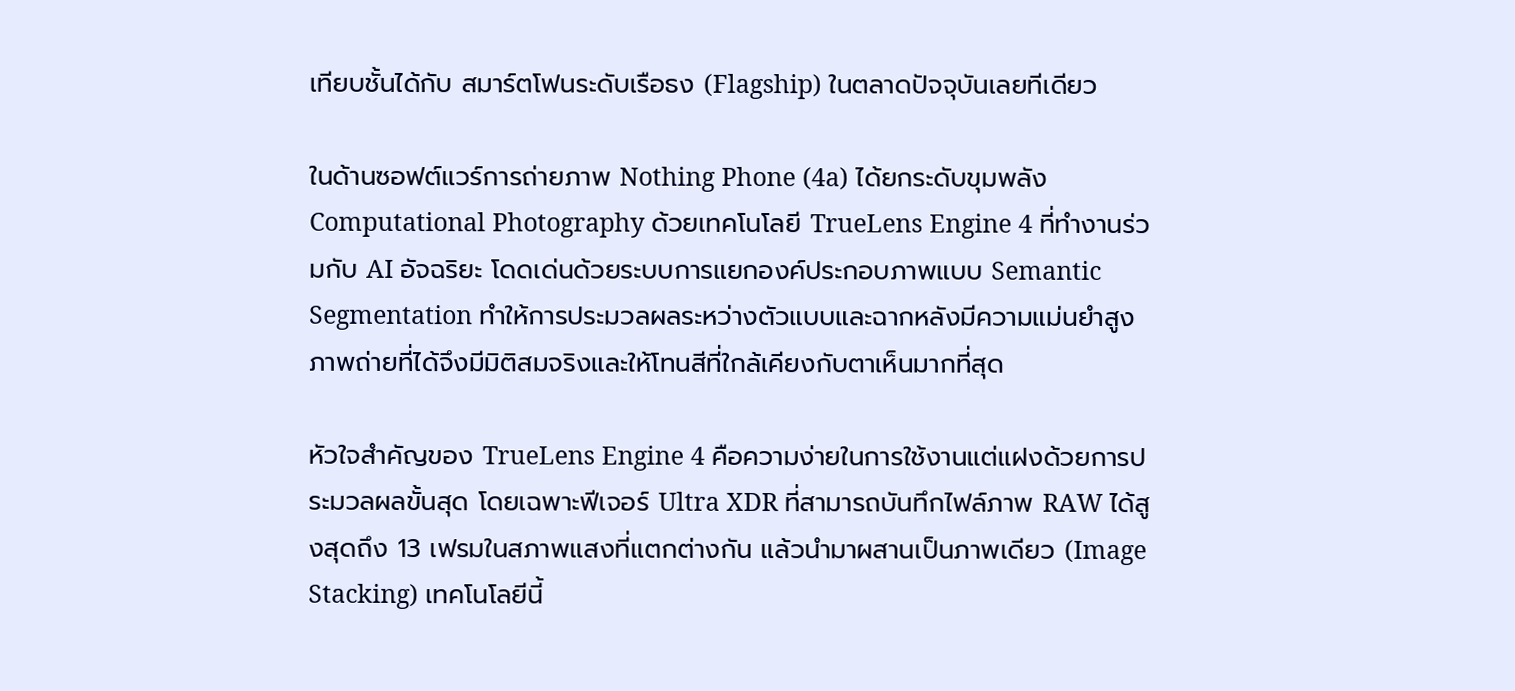เทียบชั้นได้กับ สมาร์ตโฟนระดับเรือธง (Flagship) ในตลาดปัจจุบันเลยทีเดียว

ในด้านซอฟต์แวร์การถ่ายภาพ Nothing Phone (4a) ได้ยกระดับขุมพลัง Computational Photography ด้วยเทคโนโลยี TrueLens Engine 4 ที่ทำงานร่วมกับ AI อัจฉริยะ โดดเด่นด้วยระบบการแยกองค์ประกอบภาพแบบ Semantic Segmentation ทำให้การประมวลผลระหว่างตัวแบบและฉากหลังมีความแม่นยำสูง ภาพถ่ายที่ได้จึงมีมิติสมจริงและให้โทนสีที่ใกล้เคียงกับตาเห็นมากที่สุด

หัวใจสำคัญของ TrueLens Engine 4 คือความง่ายในการใช้งานแต่แฝงด้วยการประมวลผลขั้นสุด โดยเฉพาะฟีเจอร์ Ultra XDR ที่สามารถบันทึกไฟล์ภาพ RAW ได้สูงสุดถึง 13 เฟรมในสภาพแสงที่แตกต่างกัน แล้วนำมาผสานเป็นภาพเดียว (Image Stacking) เทคโนโลยีนี้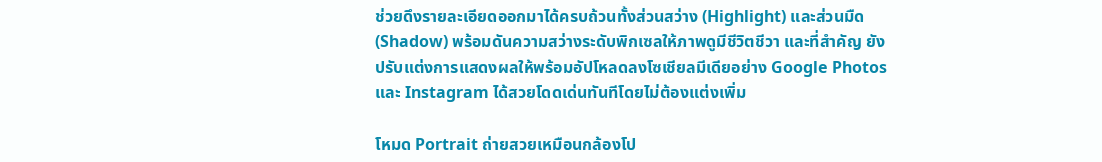ช่วยดึงรายละเอียดออกมาได้ครบถ้วนทั้งส่วนสว่าง (Highlight) และส่วนมืด (Shadow) พร้อมดันความสว่างระดับพิกเซลให้ภาพดูมีชีวิตชีวา และที่สำคัญ ยังปรับแต่งการแสดงผลให้พร้อมอัปโหลดลงโซเชียลมีเดียอย่าง Google Photos และ Instagram ได้สวยโดดเด่นทันทีโดยไม่ต้องแต่งเพิ่ม

โหมด Portrait ถ่ายสวยเหมือนกล้องโป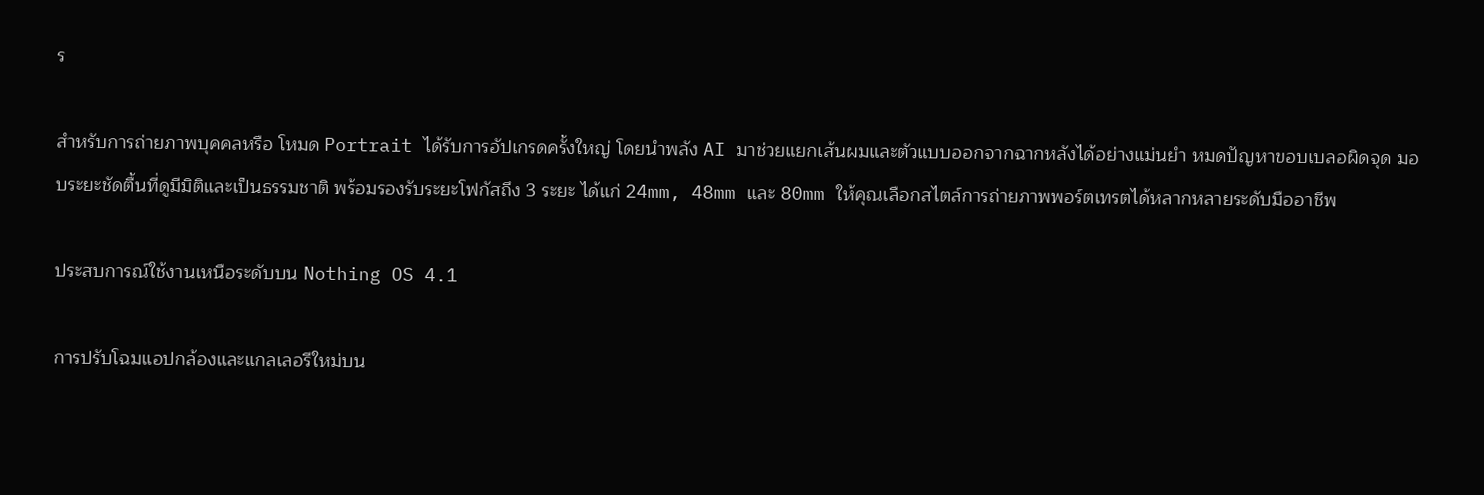ร

สำหรับการถ่ายภาพบุคคลหรือ โหมด Portrait ได้รับการอัปเกรดครั้งใหญ่ โดยนำพลัง AI มาช่วยแยกเส้นผมและตัวแบบออกจากฉากหลังได้อย่างแม่นยำ หมดปัญหาขอบเบลอผิดจุด มอบระยะชัดตื้นที่ดูมีมิติและเป็นธรรมชาติ พร้อมรองรับระยะโฟกัสถึง 3 ระยะ ได้แก่ 24mm, 48mm และ 80mm ให้คุณเลือกสไตล์การถ่ายภาพพอร์ตเทรตได้หลากหลายระดับมืออาชีพ

ประสบการณ์ใช้งานเหนือระดับบน Nothing OS 4.1

การปรับโฉมแอปกล้องและแกลเลอรีใหม่บน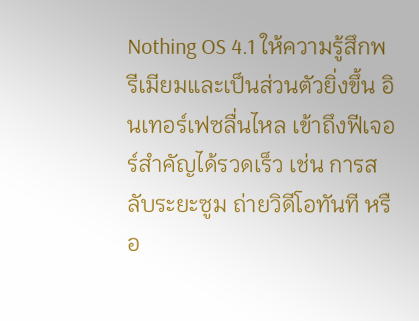Nothing OS 4.1 ให้ความรู้สึกพรีเมียมและเป็นส่วนตัวยิ่งขึ้น อินเทอร์เฟซลื่นไหล เข้าถึงฟีเจอร์สำคัญได้รวดเร็ว เช่น การสลับระยะซูม ถ่ายวิดีโอทันที หรือ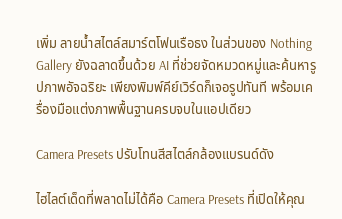เพิ่ม ลายน้ำสไตล์สมาร์ตโฟนเรือธง ในส่วนของ Nothing Gallery ยังฉลาดขึ้นด้วย AI ที่ช่วยจัดหมวดหมู่และค้นหารูปภาพอัจฉริยะ เพียงพิมพ์คีย์เวิร์ดก็เจอรูปทันที พร้อมเครื่องมือแต่งภาพพื้นฐานครบจบในแอปเดียว

Camera Presets ปรับโทนสีสไตล์กล้องแบรนด์ดัง

ไฮไลต์เด็ดที่พลาดไม่ได้คือ Camera Presets ที่เปิดให้คุณ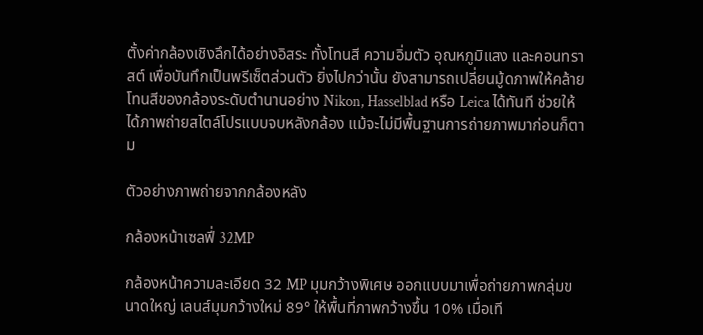ตั้งค่ากล้องเชิงลึกได้อย่างอิสระ ทั้งโทนสี ความอิ่มตัว อุณหภูมิแสง และคอนทราสต์ เพื่อบันทึกเป็นพรีเซ็ตส่วนตัว ยิ่งไปกว่านั้น ยังสามารถเปลี่ยนมู้ดภาพให้คล้ายโทนสีของกล้องระดับตำนานอย่าง Nikon, Hasselblad หรือ Leica ได้ทันที ช่วยให้ได้ภาพถ่ายสไตล์โปรแบบจบหลังกล้อง แม้จะไม่มีพื้นฐานการถ่ายภาพมาก่อนก็ตาม

ตัวอย่างภาพถ่ายจากกล้องหลัง

กล้องหน้าเซลฟี่ 32MP

กล้องหน้าความละเอียด 32 MP มุมกว้างพิเศษ ออกแบบมาเพื่อถ่ายภาพกลุ่มขนาดใหญ่ เลนส์มุมกว้างใหม่ 89° ให้พื้นที่ภาพกว้างขึ้น 10% เมื่อเที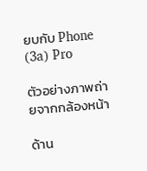ยบกับ Phone (3a) Pro

ตัวอย่างภาพถ่ายจากกล้องหน้า

ด้าน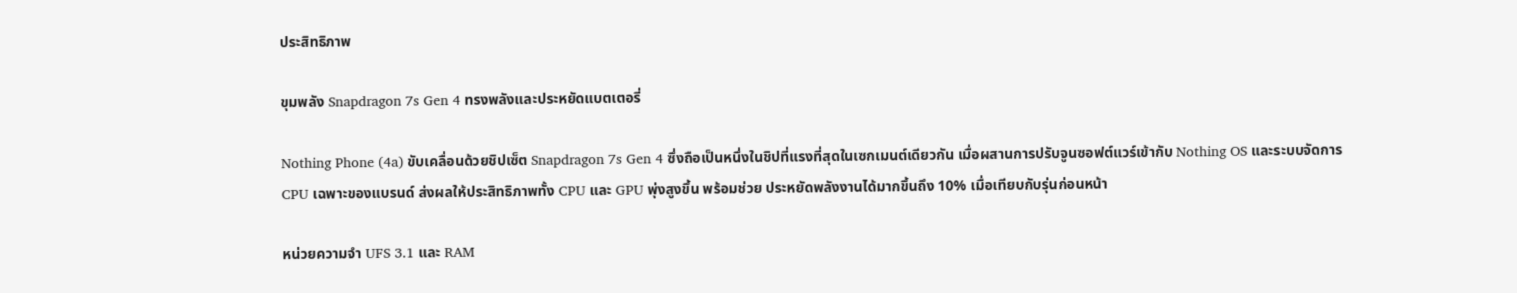ประสิทธิภาพ

ขุมพลัง Snapdragon 7s Gen 4 ทรงพลังและประหยัดแบตเตอรี่

Nothing Phone (4a) ขับเคลื่อนด้วยชิปเซ็ต Snapdragon 7s Gen 4 ซึ่งถือเป็นหนึ่งในชิปที่แรงที่สุดในเซกเมนต์เดียวกัน เมื่อผสานการปรับจูนซอฟต์แวร์เข้ากับ Nothing OS และระบบจัดการ CPU เฉพาะของแบรนด์ ส่งผลให้ประสิทธิภาพทั้ง CPU และ GPU พุ่งสูงขึ้น พร้อมช่วย ประหยัดพลังงานได้มากขึ้นถึง 10% เมื่อเทียบกับรุ่นก่อนหน้า

หน่วยความจำ UFS 3.1 และ RAM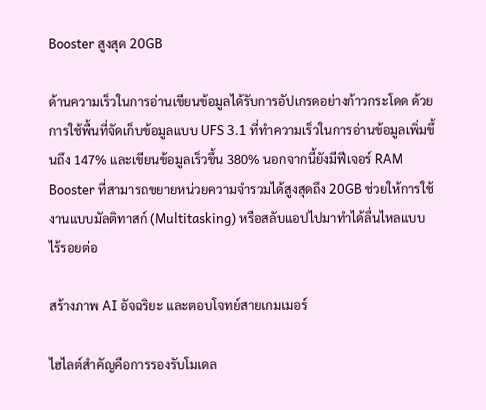Booster สูงสุด 20GB

ด้านความเร็วในการอ่านเขียนข้อมูลได้รับการอัปเกรดอย่างก้าวกระโดด ด้วยการใช้พื้นที่จัดเก็บข้อมูลแบบ UFS 3.1 ที่ทำความเร็วในการอ่านข้อมูลเพิ่มขึ้นถึง 147% และเขียนข้อมูลเร็วขึ้น 380% นอกจากนี้ยังมีฟีเจอร์ RAM Booster ที่สามารถขยายหน่วยความจำรวมได้สูงสุดถึง 20GB ช่วยให้การใช้งานแบบมัลติทาสก์ (Multitasking) หรือสลับแอปไปมาทำได้ลื่นไหลแบบไร้รอยต่อ

สร้างภาพ AI อัจฉริยะ และตอบโจทย์สายเกมเมอร์

ไฮไลต์สำคัญคือการรองรับโมเดล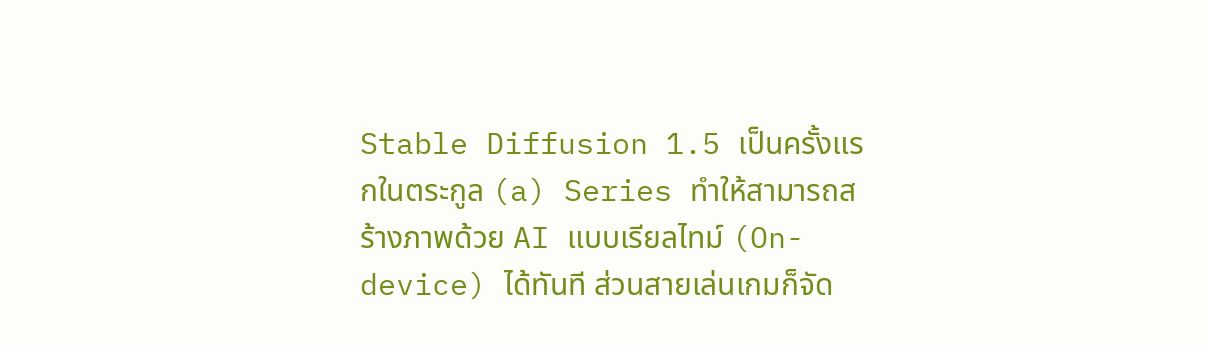Stable Diffusion 1.5 เป็นครั้งแรกในตระกูล (a) Series ทำให้สามารถสร้างภาพด้วย AI แบบเรียลไทม์ (On-device) ได้ทันที ส่วนสายเล่นเกมก็จัด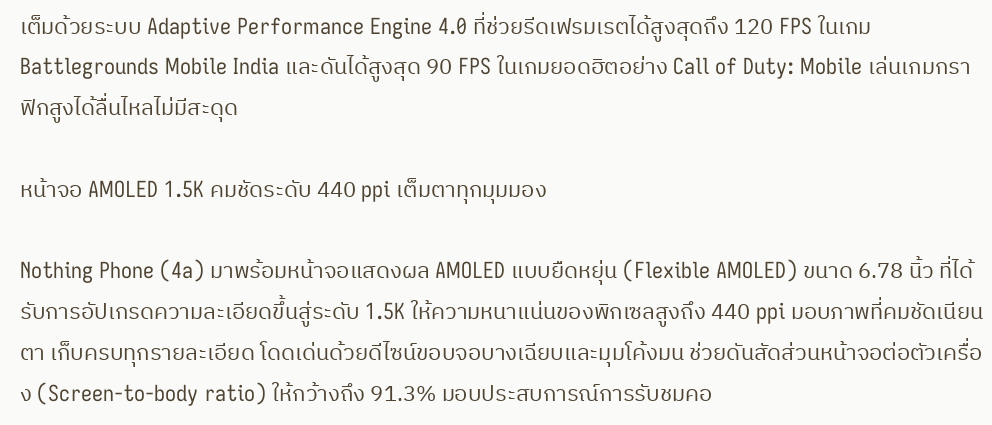เต็มด้วยระบบ Adaptive Performance Engine 4.0 ที่ช่วยรีดเฟรมเรตได้สูงสุดถึง 120 FPS ในเกม Battlegrounds Mobile India และดันได้สูงสุด 90 FPS ในเกมยอดฮิตอย่าง Call of Duty: Mobile เล่นเกมกราฟิกสูงได้ลื่นไหลไม่มีสะดุด

หน้าจอ AMOLED 1.5K คมชัดระดับ 440 ppi เต็มตาทุกมุมมอง

Nothing Phone (4a) มาพร้อมหน้าจอแสดงผล AMOLED แบบยืดหยุ่น (Flexible AMOLED) ขนาด 6.78 นิ้ว ที่ได้รับการอัปเกรดความละเอียดขึ้นสู่ระดับ 1.5K ให้ความหนาแน่นของพิกเซลสูงถึง 440 ppi มอบภาพที่คมชัดเนียนตา เก็บครบทุกรายละเอียด โดดเด่นด้วยดีไซน์ขอบจอบางเฉียบและมุมโค้งมน ช่วยดันสัดส่วนหน้าจอต่อตัวเครื่อง (Screen-to-body ratio) ให้กว้างถึง 91.3% มอบประสบการณ์การรับชมคอ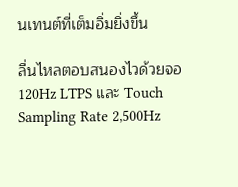นเทนต์ที่เต็มอิ่มยิ่งขึ้น

ลื่นไหลตอบสนองไวด้วยจอ 120Hz LTPS และ Touch Sampling Rate 2,500Hz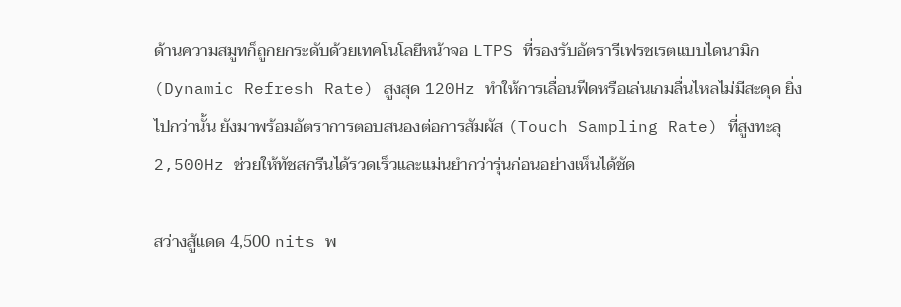ด้านความสมูทก็ถูกยกระดับด้วยเทคโนโลยีหน้าจอ LTPS ที่รองรับอัตรารีเฟรชเรตแบบไดนามิก (Dynamic Refresh Rate) สูงสุด 120Hz ทำให้การเลื่อนฟีดหรือเล่นเกมลื่นไหลไม่มีสะดุด ยิ่งไปกว่านั้น ยังมาพร้อมอัตราการตอบสนองต่อการสัมผัส (Touch Sampling Rate) ที่สูงทะลุ 2,500Hz ช่วยให้ทัชสกรีนได้รวดเร็วและแม่นยำกว่ารุ่นก่อนอย่างเห็นได้ชัด

สว่างสู้แดด 4,500 nits พ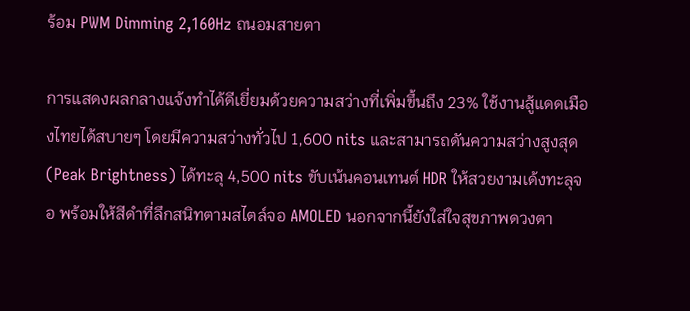ร้อม PWM Dimming 2,160Hz ถนอมสายตา

การแสดงผลกลางแจ้งทำได้ดีเยี่ยมด้วยความสว่างที่เพิ่มขึ้นถึง 23% ใช้งานสู้แดดเมืองไทยได้สบายๆ โดยมีความสว่างทั่วไป 1,600 nits และสามารถดันความสว่างสูงสุด (Peak Brightness) ได้ทะลุ 4,500 nits ขับเน้นคอนเทนต์ HDR ให้สวยงามเด้งทะลุจอ พร้อมให้สีดำที่ลึกสนิทตามสไตล์จอ AMOLED นอกจากนี้ยังใส่ใจสุขภาพดวงตา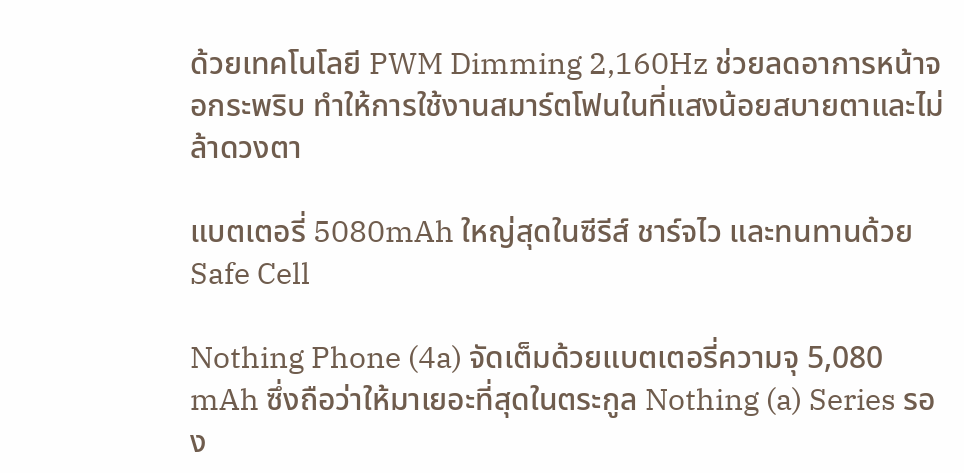ด้วยเทคโนโลยี PWM Dimming 2,160Hz ช่วยลดอาการหน้าจอกระพริบ ทำให้การใช้งานสมาร์ตโฟนในที่แสงน้อยสบายตาและไม่ล้าดวงตา

แบตเตอรี่ 5080mAh ใหญ่สุดในซีรีส์ ชาร์จไว และทนทานด้วย Safe Cell

Nothing Phone (4a) จัดเต็มด้วยแบตเตอรี่ความจุ 5,080 mAh ซึ่งถือว่าให้มาเยอะที่สุดในตระกูล Nothing (a) Series รอง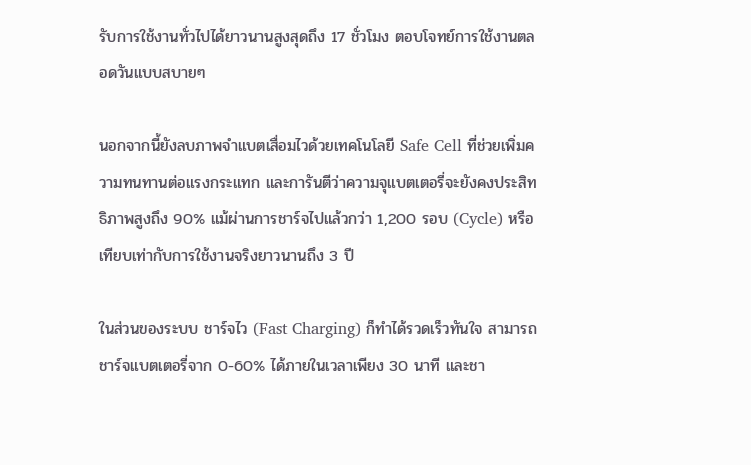รับการใช้งานทั่วไปได้ยาวนานสูงสุดถึง 17 ชั่วโมง ตอบโจทย์การใช้งานตลอดวันแบบสบายๆ

นอกจากนี้ยังลบภาพจำแบตเสื่อมไวด้วยเทคโนโลยี Safe Cell ที่ช่วยเพิ่มความทนทานต่อแรงกระแทก และการันตีว่าความจุแบตเตอรี่จะยังคงประสิทธิภาพสูงถึง 90% แม้ผ่านการชาร์จไปแล้วกว่า 1,200 รอบ (Cycle) หรือเทียบเท่ากับการใช้งานจริงยาวนานถึง 3 ปี

ในส่วนของระบบ ชาร์จไว (Fast Charging) ก็ทำได้รวดเร็วทันใจ สามารถชาร์จแบตเตอรี่จาก 0-60% ได้ภายในเวลาเพียง 30 นาที และชา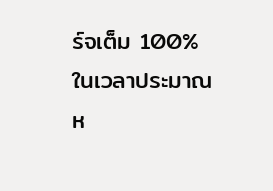ร์จเต็ม 100% ในเวลาประมาณห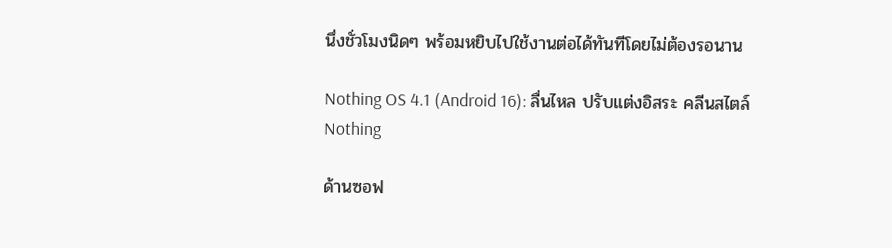นึ่งชั่วโมงนิดๆ พร้อมหยิบไปใช้งานต่อได้ทันทีโดยไม่ต้องรอนาน

Nothing OS 4.1 (Android 16): ลื่นไหล ปรับแต่งอิสระ คลีนสไตล์ Nothing

ด้านซอฟ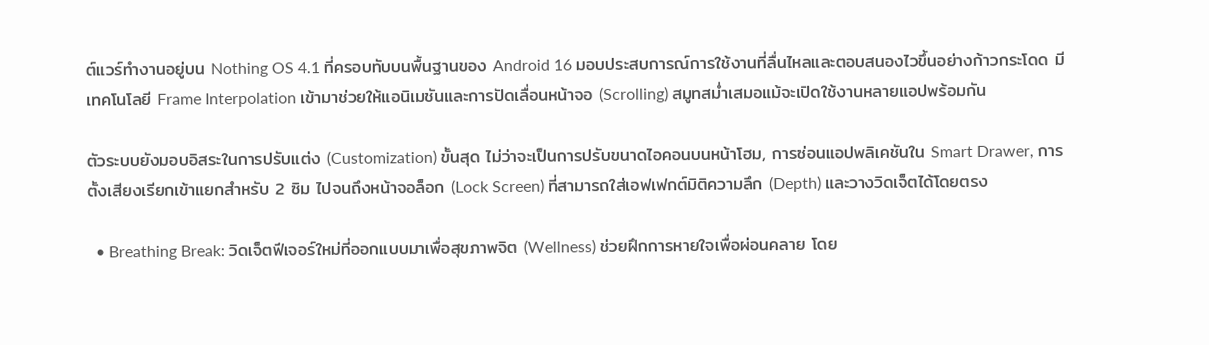ต์แวร์ทำงานอยู่บน Nothing OS 4.1 ที่ครอบทับบนพื้นฐานของ Android 16 มอบประสบการณ์การใช้งานที่ลื่นไหลและตอบสนองไวขึ้นอย่างก้าวกระโดด มีเทคโนโลยี Frame Interpolation เข้ามาช่วยให้แอนิเมชันและการปัดเลื่อนหน้าจอ (Scrolling) สมูทสม่ำเสมอแม้จะเปิดใช้งานหลายแอปพร้อมกัน

ตัวระบบยังมอบอิสระในการปรับแต่ง (Customization) ขั้นสุด ไม่ว่าจะเป็นการปรับขนาดไอคอนบนหน้าโฮม, การซ่อนแอปพลิเคชันใน Smart Drawer, การตั้งเสียงเรียกเข้าแยกสำหรับ 2 ซิม ไปจนถึงหน้าจอล็อก (Lock Screen) ที่สามารถใส่เอฟเฟกต์มิติความลึก (Depth) และวางวิดเจ็ตได้โดยตรง

  • Breathing Break: วิดเจ็ตฟีเจอร์ใหม่ที่ออกแบบมาเพื่อสุขภาพจิต (Wellness) ช่วยฝึกการหายใจเพื่อผ่อนคลาย โดย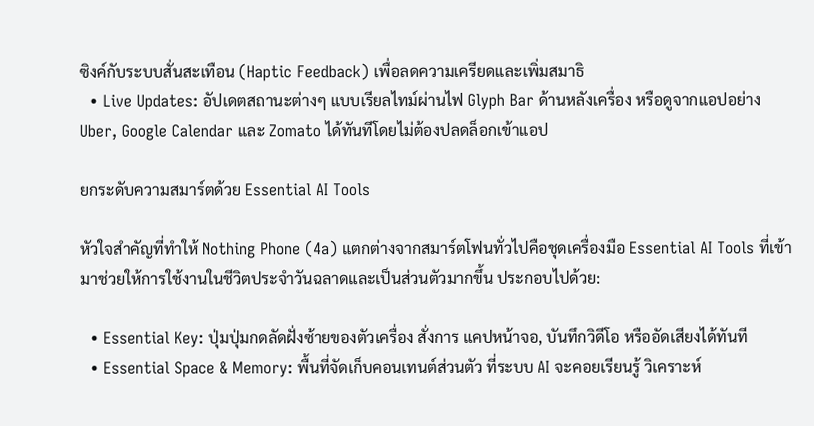ซิงค์กับระบบสั่นสะเทือน (Haptic Feedback) เพื่อลดความเครียดและเพิ่มสมาธิ
  • Live Updates: อัปเดตสถานะต่างๆ แบบเรียลไทม์ผ่านไฟ Glyph Bar ด้านหลังเครื่อง หรือดูจากแอปอย่าง Uber, Google Calendar และ Zomato ได้ทันทีโดยไม่ต้องปลดล็อกเข้าแอป

ยกระดับความสมาร์ตด้วย Essential AI Tools

หัวใจสำคัญที่ทำให้ Nothing Phone (4a) แตกต่างจากสมาร์ตโฟนทั่วไปคือชุดเครื่องมือ Essential AI Tools ที่เข้ามาช่วยให้การใช้งานในชีวิตประจำวันฉลาดและเป็นส่วนตัวมากขึ้น ประกอบไปด้วย:

  • Essential Key: ปุ่มปุ่มกดลัดฝั่งซ้ายของตัวเครื่อง สั่งการ แคปหน้าจอ, บันทึกวิดีโอ หรืออัดเสียงได้ทันที
  • Essential Space & Memory: พื้นที่จัดเก็บคอนเทนต์ส่วนตัว ที่ระบบ AI จะคอยเรียนรู้ วิเคราะห์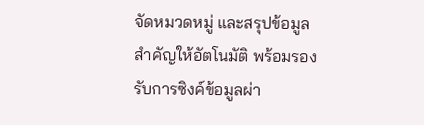จัดหมวดหมู่ และสรุปข้อมูลสำคัญให้อัตโนมัติ พร้อมรองรับการซิงค์ข้อมูลผ่า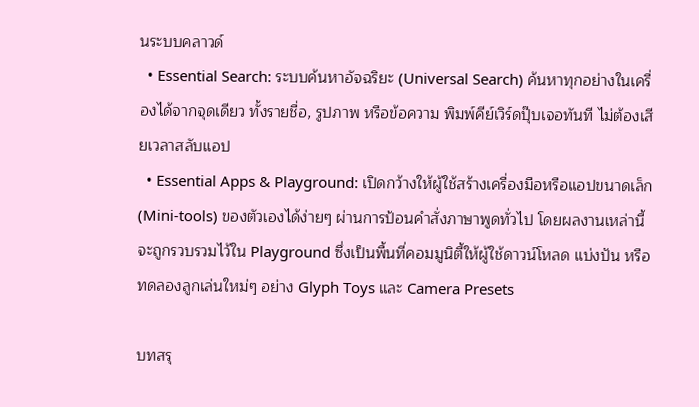นระบบคลาวด์
  • Essential Search: ระบบค้นหาอัจฉริยะ (Universal Search) ค้นหาทุกอย่างในเครื่องได้จากจุดเดียว ทั้งรายชื่อ, รูปภาพ หรือข้อความ พิมพ์คีย์เวิร์ดปุ๊บเจอทันที ไม่ต้องเสียเวลาสลับแอป
  • Essential Apps & Playground: เปิดกว้างให้ผู้ใช้สร้างเครื่องมือหรือแอปขนาดเล็ก (Mini-tools) ของตัวเองได้ง่ายๆ ผ่านการป้อนคำสั่งภาษาพูดทั่วไป โดยผลงานเหล่านี้จะถูกรวบรวมไว้ใน Playground ซึ่งเป็นพื้นที่คอมมูนิตี้ให้ผู้ใช้ดาวน์โหลด แบ่งปัน หรือทดลองลูกเล่นใหม่ๆ อย่าง Glyph Toys และ Camera Presets

บทสรุ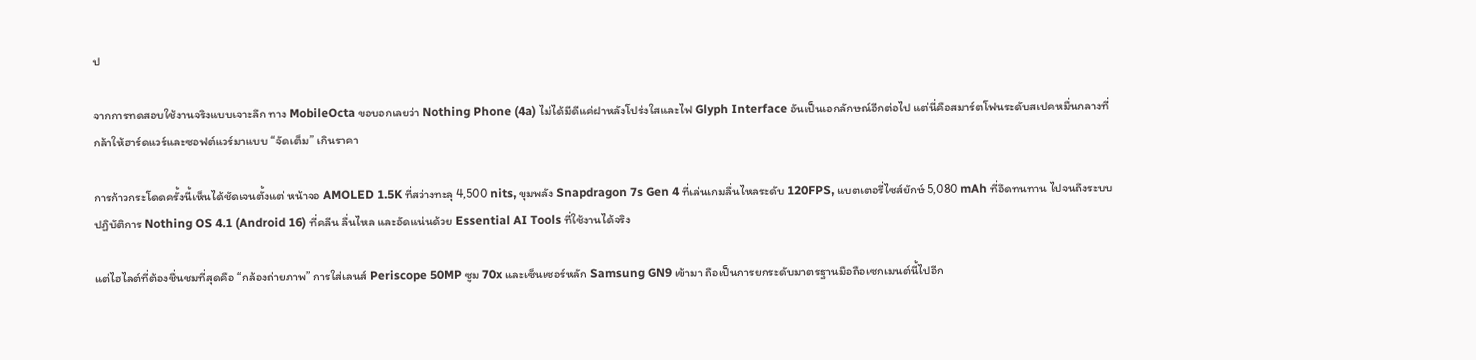ป

จากการทดสอบใช้งานจริงแบบเจาะลึก ทาง MobileOcta ขอบอกเลยว่า Nothing Phone (4a) ไม่ได้มีดีแค่ฝาหลังโปร่งใสและไฟ Glyph Interface อันเป็นเอกลักษณ์อีกต่อไป แต่นี่คือสมาร์ตโฟนระดับสเปคหมื่นกลางที่กล้าให้ฮาร์ดแวร์และซอฟต์แวร์มาแบบ “จัดเต็ม” เกินราคา

การก้าวกระโดดครั้งนี้เห็นได้ชัดเจนตั้งแต่ หน้าจอ AMOLED 1.5K ที่สว่างทะลุ 4,500 nits, ขุมพลัง Snapdragon 7s Gen 4 ที่เล่นเกมลื่นไหลระดับ 120FPS, แบตเตอรี่ไซส์ยักษ์ 5,080 mAh ที่อึดทนทาน ไปจนถึงระบบปฏิบัติการ Nothing OS 4.1 (Android 16) ที่คลีน ลื่นไหล และอัดแน่นด้วย Essential AI Tools ที่ใช้งานได้จริง

แต่ไฮไลต์ที่ต้องชื่นชมที่สุดคือ “กล้องถ่ายภาพ” การใส่เลนส์ Periscope 50MP ซูม 70x และเซ็นเซอร์หลัก Samsung GN9 เข้ามา ถือเป็นการยกระดับมาตรฐานมือถือเซกเมนต์นี้ไปอีก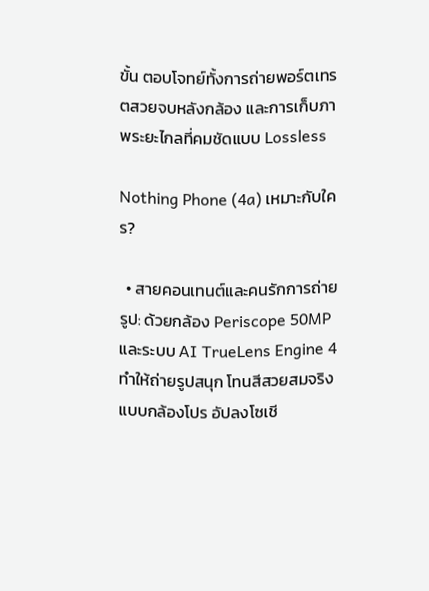ขั้น ตอบโจทย์ทั้งการถ่ายพอร์ตเทรตสวยจบหลังกล้อง และการเก็บภาพระยะไกลที่คมชัดแบบ Lossless

Nothing Phone (4a) เหมาะกับใคร?

  • สายคอนเทนต์และคนรักการถ่ายรูป: ด้วยกล้อง Periscope 50MP และระบบ AI TrueLens Engine 4 ทำให้ถ่ายรูปสนุก โทนสีสวยสมจริงแบบกล้องโปร อัปลงโซเชี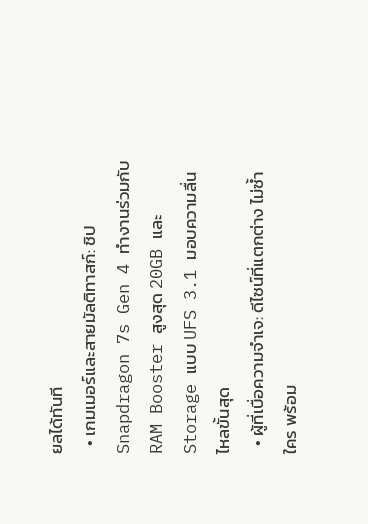ยลได้ทันที
  • เกมเมอร์และสายมัลติทาสก์: ชิป Snapdragon 7s Gen 4 ทำงานร่วมกับ RAM Booster สูงสุด 20GB และ Storage แบบ UFS 3.1 มอบความลื่นไหลขั้นสุด
  • ผู้ที่เบื่อความจำเจ: ดีไซน์ที่แตกต่าง ไม่ซ้ำใคร พร้อม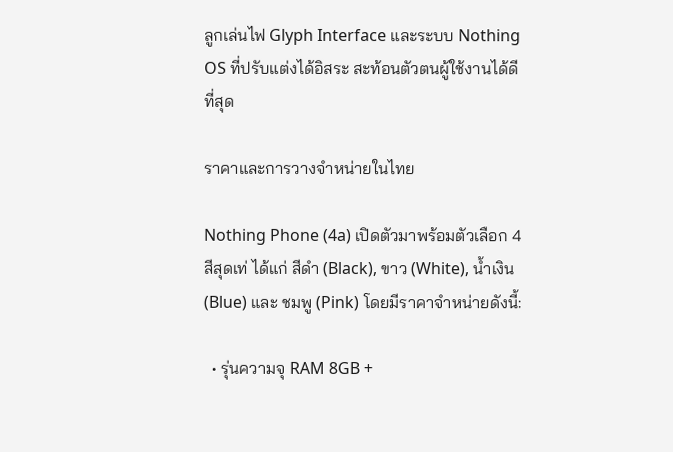ลูกเล่นไฟ Glyph Interface และระบบ Nothing OS ที่ปรับแต่งได้อิสระ สะท้อนตัวตนผู้ใช้งานได้ดีที่สุด

ราคาและการวางจำหน่ายในไทย

Nothing Phone (4a) เปิดตัวมาพร้อมตัวเลือก 4 สีสุดเท่ ได้แก่ สีดำ (Black), ขาว (White), น้ำเงิน (Blue) และ ชมพู (Pink) โดยมีราคาจำหน่ายดังนี้:

  • รุ่นความจุ RAM 8GB +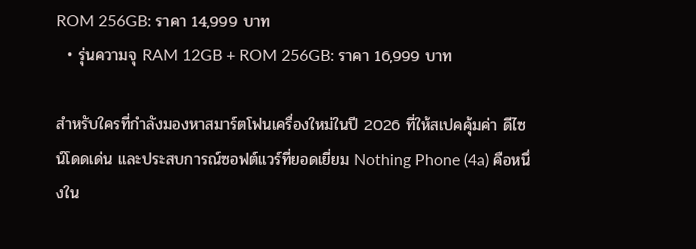ROM 256GB: ราคา 14,999 บาท
  • รุ่นความจุ RAM 12GB + ROM 256GB: ราคา 16,999 บาท

สำหรับใครที่กำลังมองหาสมาร์ตโฟนเครื่องใหม่ในปี 2026 ที่ให้สเปคคุ้มค่า ดีไซน์โดดเด่น และประสบการณ์ซอฟต์แวร์ที่ยอดเยี่ยม Nothing Phone (4a) คือหนึ่งใน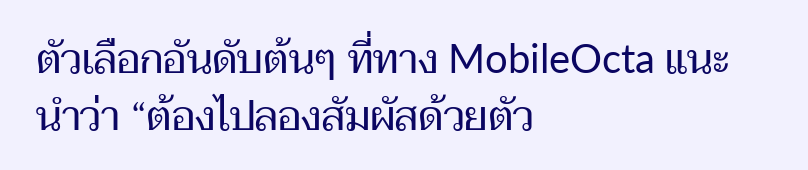ตัวเลือกอันดับต้นๆ ที่ทาง MobileOcta แนะนำว่า “ต้องไปลองสัมผัสด้วยตัว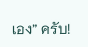เอง” ครับ!